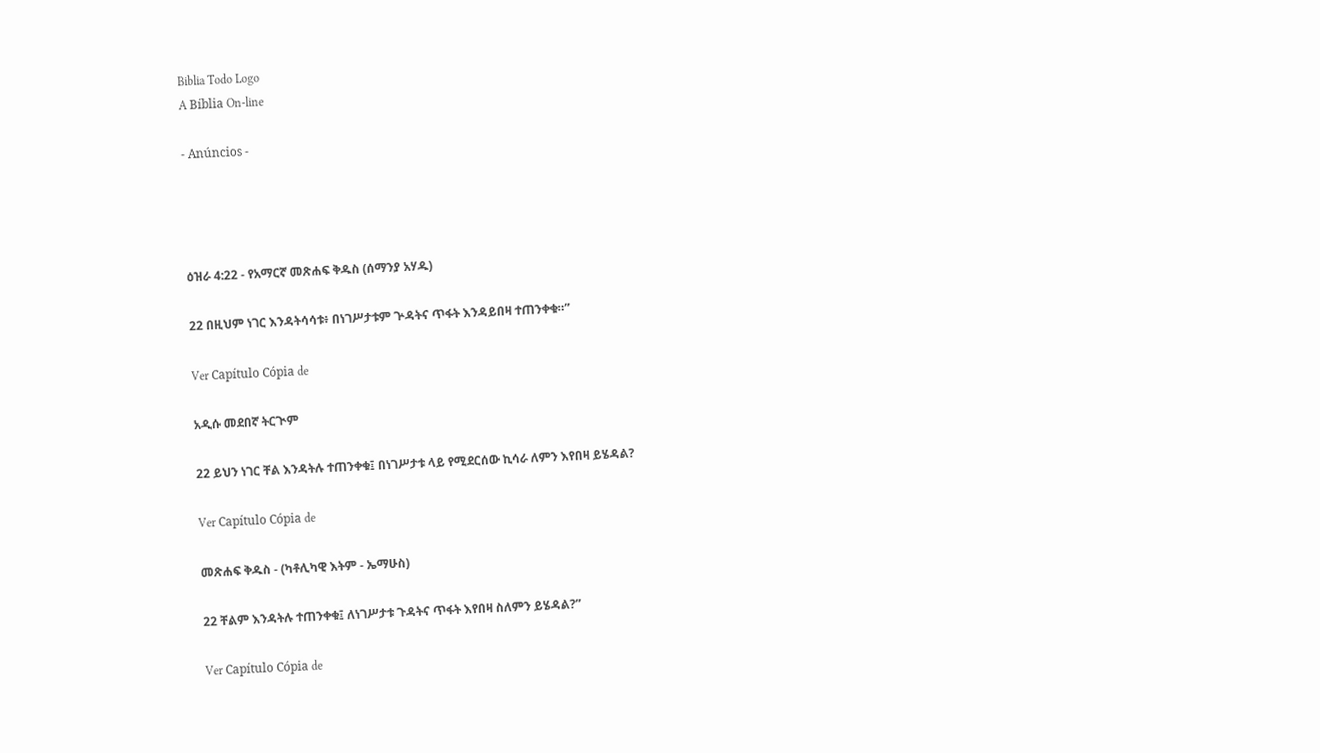Biblia Todo Logo
A Bíblia On-line

- Anúncios -




ዕዝራ 4:22 - የአማርኛ መጽሐፍ ቅዱስ (ሰማንያ አሃዱ)

22 በዚህም ነገር እንዳትሳሳቱ፥ በነገሥታቱም ጕዳትና ጥፋት እንዳይበዛ ተጠንቀቁ።”

Ver Capítulo Cópia de

አዲሱ መደበኛ ትርጒም

22 ይህን ነገር ቸል እንዳትሉ ተጠንቀቁ፤ በነገሥታቱ ላይ የሚደርሰው ኪሳራ ለምን እየበዛ ይሄዳል?

Ver Capítulo Cópia de

መጽሐፍ ቅዱስ - (ካቶሊካዊ እትም - ኤማሁስ)

22 ቸልም እንዳትሉ ተጠንቀቁ፤ ለነገሥታቱ ጉዳትና ጥፋት እየበዛ ስለምን ይሄዳል?”

Ver Capítulo Cópia de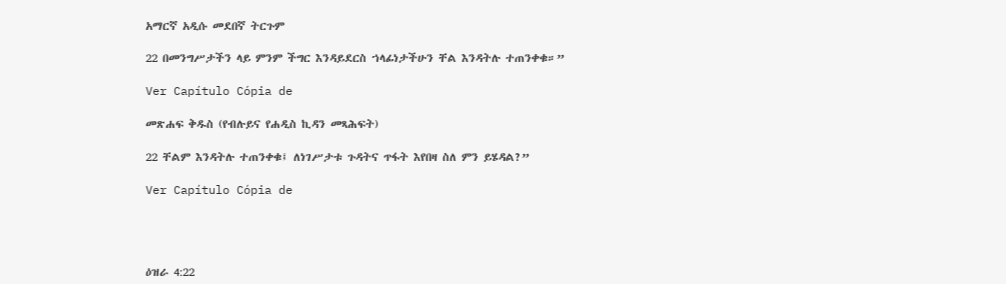አማርኛ አዲሱ መደበኛ ትርጉም

22 በመንግሥታችን ላይ ምንም ችግር እንዳይደርስ ኀላፊነታችሁን ቸል እንዳትሉ ተጠንቀቁ።”

Ver Capítulo Cópia de

መጽሐፍ ቅዱስ (የብሉይና የሐዲስ ኪዳን መጻሕፍት)

22 ቸልም እንዳትሉ ተጠንቀቁ፤ ለነገሥታቱ ጉዳትና ጥፋት እየበዛ ስለ ምን ይሄዳል?”

Ver Capítulo Cópia de




ዕዝራ 4:22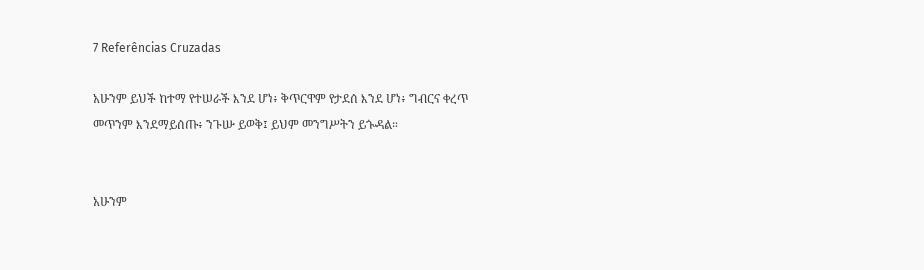7 Referências Cruzadas

አሁንም ይህች ከተማ የተሠራች እንደ ሆነ፥ ቅጥርዋም የታደሰ እንደ ሆነ፥ ግብርና ቀረጥ መጥንም እንደማይሰጡ፥ ንጉሡ ይወቅ፤ ይህም መንግሥትን ይጐዳል።


አሁንም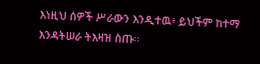እነዚህ ሰዎች ሥራውን እንዲተዉ፥ ይህችም ከተማ እንዳትሠራ ትእዛዝ ስጡ።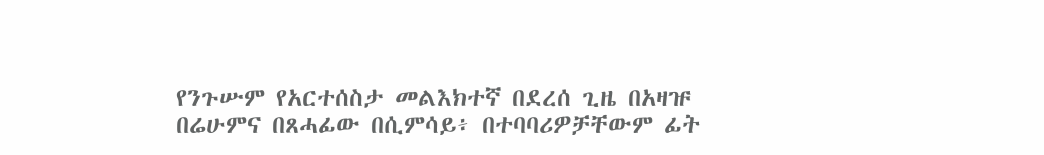የንጉሡም የአርተሰስታ መልእክተኛ በደረሰ ጊዜ በአዛዡ በሬሁምና በጸሓፊው በሲምሳይ፥ በተባባሪዎቻቸውም ፊት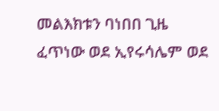መልእክቱን ባነበበ ጊዜ ፈጥነው ወደ ኢየሩሳሌም ወደ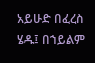አይሁድ በፈረስ ሄዱ፤ በኀይልም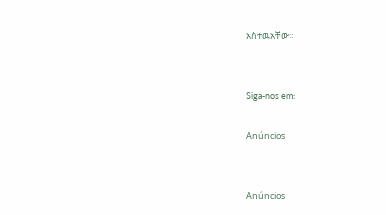አስተዉአቸው።


Siga-nos em:

Anúncios


Anúncios